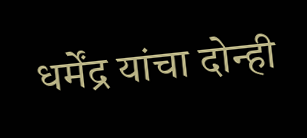धर्मेंद्र यांचा दोन्ही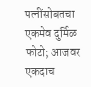पत्नींसोबतचा एकमेव दुर्मिळ फोटो; आजवर एकदाच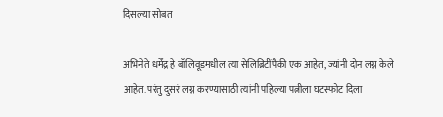दिसल्या सोबत

अभिनेते धर्मेंद्र हे बॉलिवूडमधील त्या सेलिब्रिटींपैकी एक आहेत, ज्यांनी दोन लग्न केले आहेत. परंतु दुसरं लग्न करण्यासाठी त्यांनी पहिल्या पत्नीला घटस्फोट दिला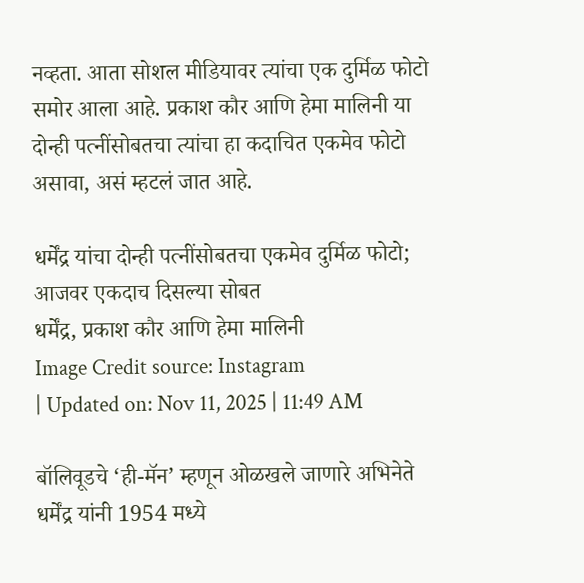नव्हता. आता सोशल मीडियावर त्यांचा एक दुर्मिळ फोटो समोर आला आहे. प्रकाश कौर आणि हेमा मालिनी या दोन्ही पत्नींसोबतचा त्यांचा हा कदाचित एकमेव फोटो असावा, असं म्हटलं जात आहे.

धर्मेंद्र यांचा दोन्ही पत्नींसोबतचा एकमेव दुर्मिळ फोटो; आजवर एकदाच दिसल्या सोबत
धर्मेंद्र, प्रकाश कौर आणि हेमा मालिनी
Image Credit source: Instagram
| Updated on: Nov 11, 2025 | 11:49 AM

बॉलिवूडचे ‘ही-मॅन’ म्हणून ओळखले जाणारे अभिनेते धर्मेंद्र यांनी 1954 मध्ये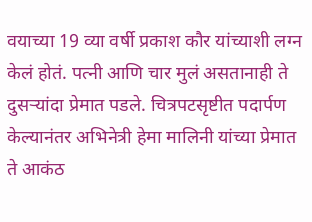वयाच्या 19 व्या वर्षी प्रकाश कौर यांच्याशी लग्न केलं होतं. पत्नी आणि चार मुलं असतानाही ते दुसऱ्यांदा प्रेमात पडले. चित्रपटसृष्टीत पदार्पण केल्यानंतर अभिनेत्री हेमा मालिनी यांच्या प्रेमात ते आकंठ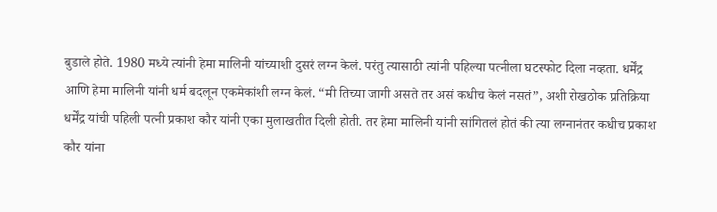बुडाले होते. 1980 मध्ये त्यांनी हेमा मालिनी यांच्याशी दुसरं लग्न केलं. परंतु त्यासाठी त्यांनी पहिल्या पत्नीला घटस्फोट दिला नव्हता. धर्मेंद्र आणि हेमा मालिनी यांनी धर्म बदलून एकमेकांशी लग्न केलं. “मी तिच्या जागी असते तर असं कधीच केलं नसतं”, अशी रोखठोक प्रतिक्रिया धर्मेंद्र यांची पहिली पत्नी प्रकाश कौर यांनी एका मुलाखतीत दिली होती. तर हेमा मालिनी यांनी सांगितलं होतं की त्या लग्नानंतर कधीच प्रकाश कौर यांना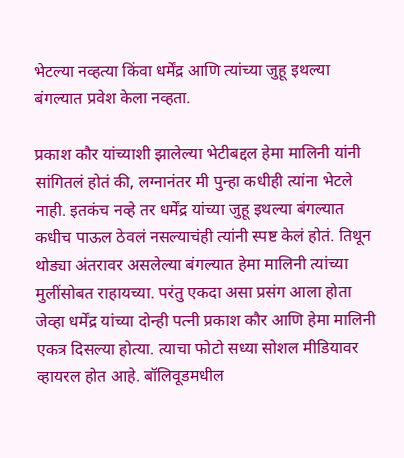भेटल्या नव्हत्या किंवा धर्मेंद्र आणि त्यांच्या जुहू इथल्या बंगल्यात प्रवेश केला नव्हता.

प्रकाश कौर यांच्याशी झालेल्या भेटीबद्दल हेमा मालिनी यांनी सांगितलं होतं की, लग्नानंतर मी पुन्हा कधीही त्यांना भेटले नाही. इतकंच नव्हे तर धर्मेंद्र यांच्या जुहू इथल्या बंगल्यात कधीच पाऊल ठेवलं नसल्याचंही त्यांनी स्पष्ट केलं होतं. तिथून थोड्या अंतरावर असलेल्या बंगल्यात हेमा मालिनी त्यांच्या मुलींसोबत राहायच्या. परंतु एकदा असा प्रसंग आला होता जेव्हा धर्मेंद्र यांच्या दोन्ही पत्नी प्रकाश कौर आणि हेमा मालिनी एकत्र दिसल्या होत्या. त्याचा फोटो सध्या सोशल मीडियावर व्हायरल होत आहे. बॉलिवूडमधील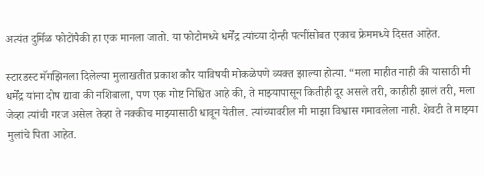अत्यंत दुर्मिळ फोटोंपैकी हा एक मानला जातो. या फोटोमध्ये धर्मेंद्र त्यांच्या दोन्ही पत्नींसोबत एकाच फ्रेममध्ये दिसत आहेत.

स्टारडस्ट मॅगझिनला दिलेल्या मुलाखतीत प्रकाश कौर याविषयी मोकळेपणे व्यक्त झाल्या होत्या. “मला माहीत नाही की यासाठी मी धर्मेंद्र यांना दोष द्यावा की नशिबाला, पण एक गोष्ट निश्चित आहे की, ते माझ्यापासून कितीही दूर असले तरी, काहीही झालं तरी, मला जेव्हा त्यांची गरज असेल तेव्हा ते नक्कीच माझ्यासाठी धावून येतील. त्यांच्यावरील मी माझा विश्वास गमावलेला नाही. शेवटी ते माझ्या मुलांचे पिता आहेत.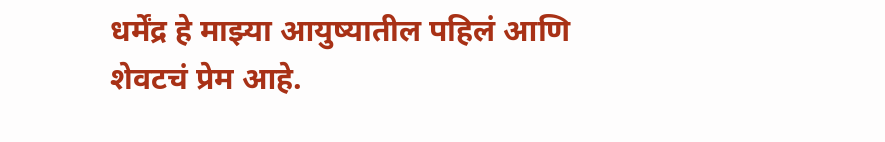धर्मेंद्र हे माझ्या आयुष्यातील पहिलं आणि शेवटचं प्रेम आहे.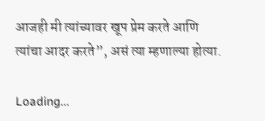आजही मी त्यांच्यावर खूप प्रेम करते आणि त्यांचा आदर करते”, असं त्या म्हणाल्या होत्या.

Loading...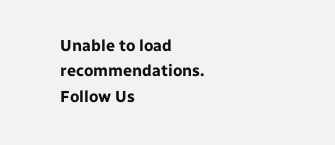Unable to load recommendations.
Follow Us